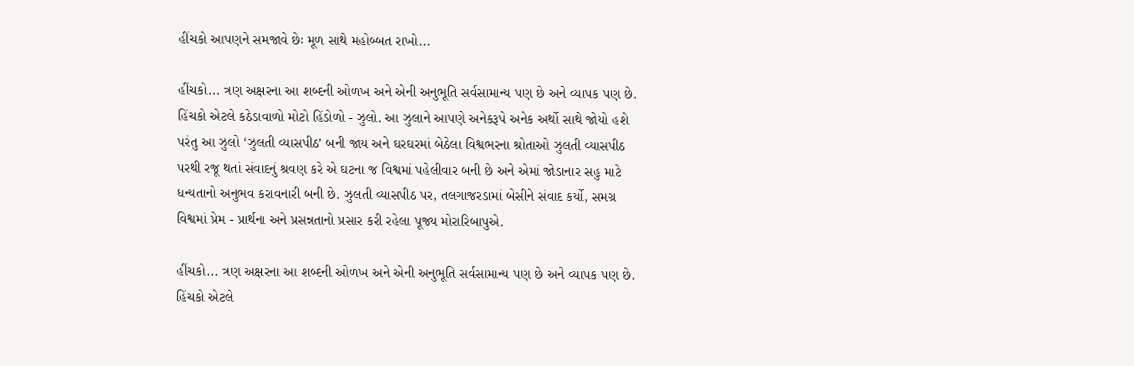હીંચકો આપણને સમજાવે છેઃ મૂળ સાથે મહોબ્બત રાખો...

હીંચકો... ત્રણ અક્ષરના આ શબ્દની ઓળખ અને એની અનુભૂતિ સર્વસામાન્ય પણ છે અને વ્યાપક પણ છે. હિંચકો એટલે કઠેડાવાળો મોટો હિંડોળો - ઝુલો. આ ઝુલાને આપણે અનેકરૂપે અનેક અર્થો સાથે જોયો હશે પરંતુ આ ઝુલો ‘ઝુલતી વ્યાસપીઠ’ બની જાય અને ઘરઘરમાં બેઠેલા વિશ્વભરના શ્રોતાઓ ઝુલતી વ્યાસપીઠ પરથી રજૂ થતાં સંવાદનું શ્રવણ કરે એ ઘટના જ વિશ્વમાં પહેલીવાર બની છે અને એમાં જોડાનાર સહુ માટે ધન્યતાનો અનુભવ કરાવનારી બની છે. ઝુલતી વ્યાસપીઠ પર, તલગાજરડામાં બેસીને સંવાદ કર્યો, સમગ્ર વિશ્વમાં પ્રેમ - પ્રાર્થના અને પ્રસન્નતાનો પ્રસાર કરી રહેલા પૂજ્ય મોરારિબાપુએ.

હીંચકો... ત્રણ અક્ષરના આ શબ્દની ઓળખ અને એની અનુભૂતિ સર્વસામાન્ય પણ છે અને વ્યાપક પણ છે. હિંચકો એટલે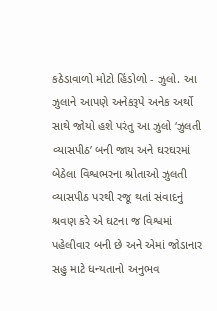કઠેડાવાળો મોટો હિંડોળો - ઝુલો. આ ઝુલાને આપણે અનેકરૂપે અનેક અર્થો સાથે જોયો હશે પરંતુ આ ઝુલો ‘ઝુલતી વ્યાસપીઠ’ બની જાય અને ઘરઘરમાં બેઠેલા વિશ્વભરના શ્રોતાઓ ઝુલતી વ્યાસપીઠ પરથી રજૂ થતાં સંવાદનું શ્રવણ કરે એ ઘટના જ વિશ્વમાં પહેલીવાર બની છે અને એમાં જોડાનાર સહુ માટે ધન્યતાનો અનુભવ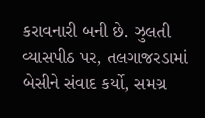કરાવનારી બની છે. ઝુલતી વ્યાસપીઠ પર, તલગાજરડામાં બેસીને સંવાદ કર્યો, સમગ્ર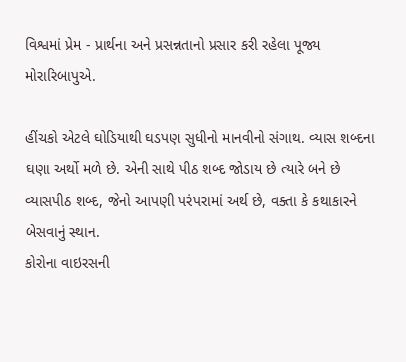વિશ્વમાં પ્રેમ - પ્રાર્થના અને પ્રસન્નતાનો પ્રસાર કરી રહેલા પૂજ્ય મોરારિબાપુએ.

હીંચકો એટલે ઘોડિયાથી ઘડપણ સુધીનો માનવીનો સંગાથ. વ્યાસ શબ્દના ઘણા અર્થો મળે છે. એની સાથે પીઠ શબ્દ જોડાય છે ત્યારે બને છે વ્યાસપીઠ શબ્દ, જેનો આપણી પરંપરામાં અર્થ છે, વક્તા કે કથાકારને બેસવાનું સ્થાન.
કોરોના વાઇરસની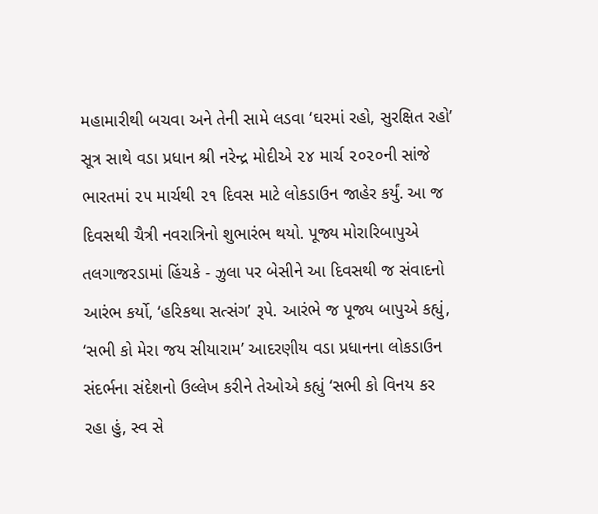મહામારીથી બચવા અને તેની સામે લડવા ‘ઘરમાં રહો, સુરક્ષિત રહો’ સૂત્ર સાથે વડા પ્રધાન શ્રી નરેન્દ્ર મોદીએ ૨૪ માર્ચ ૨૦૨૦ની સાંજે ભારતમાં ૨૫ માર્ચથી ૨૧ દિવસ માટે લોકડાઉન જાહેર કર્યું. આ જ દિવસથી ચૈત્રી નવરાત્રિનો શુભારંભ થયો. પૂજ્ય મોરારિબાપુએ તલગાજરડામાં હિંચકે - ઝુલા પર બેસીને આ દિવસથી જ સંવાદનો આરંભ કર્યો, ‘હરિકથા સત્સંગ’ રૂપે. આરંભે જ પૂજ્ય બાપુએ કહ્યું, ‘સભી કો મેરા જય સીયારામ’ આદરણીય વડા પ્રધાનના લોકડાઉન સંદર્ભના સંદેશનો ઉલ્લેખ કરીને તેઓએ કહ્યું ‘સભી કો વિનય કર રહા હું, સ્વ સે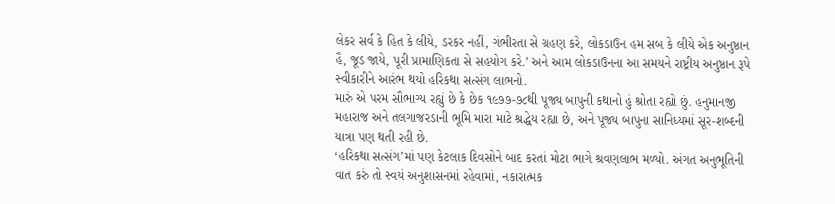લેકર સર્વ કે હિત કે લીયે, ડરકર નહીં, ગંભીરતા સે ગ્રહણ કરે, લોકડાઉન હમ સબ કે લીયે એક અનુષ્ઠાન હૈ, જૂડ જાયે, પૂરી પ્રામાણિકતા સે સહયોગ કરે.’ અને આમ લોકડાઉનના આ સમયને રાષ્ટ્રીય અનુષ્ઠાન રૂપે સ્વીકારીને આરંભ થયો હરિકથા સત્સંગ લાભનો.
મારું એ પરમ સૌભાગ્ય રહ્યું છે કે છેક ૧૯૭૭-૭૮થી પૂજ્ય બાપુની કથાનો હું શ્રોતા રહ્યો છું. હનુમાનજી મહારાજ અને તલગાજરડાની ભૂમિ મારા માટે શ્રદ્ધેય રહ્યા છે, અને પૂજ્ય બાપુના સાનિધ્યમાં સૂર-શબ્દની યાત્રા પણ થતી રહી છે.
‘હરિકથા સત્સંગ’માં પણ કેટલાક દિવસોને બાદ કરતાં મોટા ભાગે શ્રવણલાભ મળ્યો. અંગત અનુભૂતિની વાત કરું તો સ્વયં અનુશાસનમાં રહેવામાં, નકારાત્મક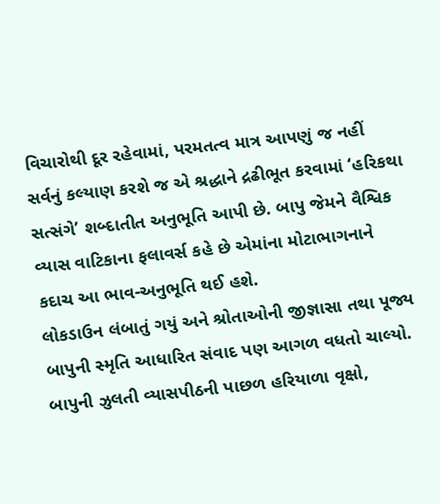વિચારોથી દૂર રહેવામાં, પરમતત્વ માત્ર આપણું જ નહીં સર્વનું કલ્યાણ કરશે જ એ શ્રદ્ધાને દ્રઢીભૂત કરવામાં ‘હરિકથા સત્સંગે’ શબ્દાતીત અનુભૂતિ આપી છે. બાપુ જેમને વૈશ્વિક વ્યાસ વાટિકાના ફલાવર્સ કહે છે એમાંના મોટાભાગનાને કદાચ આ ભાવ-અનુભૂતિ થઈ હશે.
લોકડાઉન લંબાતું ગયું અને શ્રોતાઓની જીજ્ઞાસા તથા પૂજ્ય બાપુની સ્મૃતિ આધારિત સંવાદ પણ આગળ વધતો ચાલ્યો. બાપુની ઝુલતી વ્યાસપીઠની પાછળ હરિયાળા વૃક્ષો,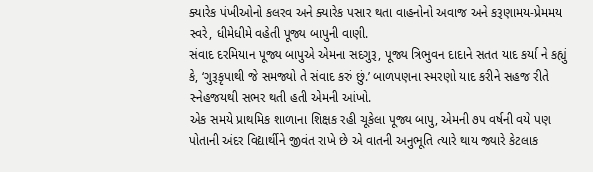ક્યારેક પંખીઓનો કલરવ અને ક્યારેક પસાર થતા વાહનોનો અવાજ અને કરૂણામય-પ્રેમમય સ્વરે, ધીમેધીમે વહેતી પૂજ્ય બાપુની વાણી.
સંવાદ દરમિયાન પૂજ્ય બાપુએ એમના સદગુરૂ, પૂજ્ય ત્રિભુવન દાદાને સતત યાદ કર્યા ને કહ્યું કે, ‘ગુરૂકૃપાથી જે સમજ્યો તે સંવાદ કરું છું.’ બાળપણના સ્મરણો યાદ કરીને સહજ રીતે સ્નેહજયથી સભર થતી હતી એમની આંખો.
એક સમયે પ્રાથમિક શાળાના શિક્ષક રહી ચૂકેલા પૂજ્ય બાપુ, એમની ૭૫ વર્ષની વયે પણ પોતાની અંદર વિદ્યાર્થીને જીવંત રાખે છે એ વાતની અનુભૂતિ ત્યારે થાય જ્યારે કેટલાક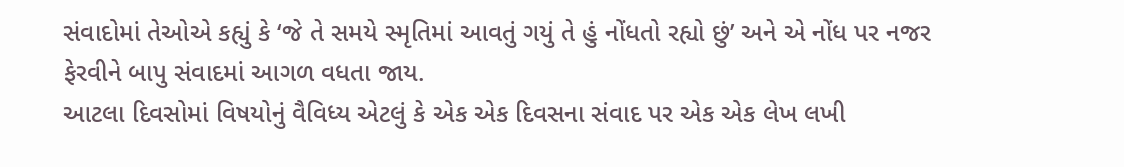સંવાદોમાં તેઓએ કહ્યું કે ‘જે તે સમયે સ્મૃતિમાં આવતું ગયું તે હું નોંધતો રહ્યો છું’ અને એ નોંધ પર નજર ફેરવીને બાપુ સંવાદમાં આગળ વધતા જાય.
આટલા દિવસોમાં વિષયોનું વૈવિધ્ય એટલું કે એક એક દિવસના સંવાદ પર એક એક લેખ લખી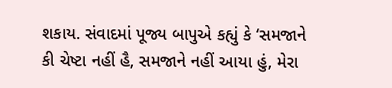શકાય. સંવાદમાં પૂજ્ય બાપુએ કહ્યું કે ‘સમજાને કી ચેષ્ટા નહીં હૈ, સમજાને નહીં આયા હું, મેરા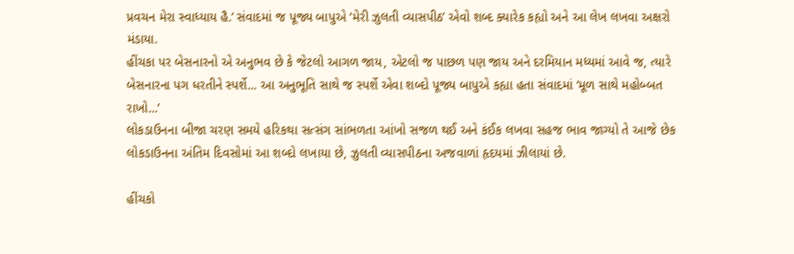પ્રવચન મેરા સ્વાધ્યાય હૈ.’ સંવાદમાં જ પૂજ્ય બાપુએ ‘મેરી ઝુલતી વ્યાસપીઠ’ એવો શબ્દ ક્યારેક કહ્યો અને આ લેખ લખવા અક્ષરો મંડાયા.
હીંચકા પર બેસનારનો એ અનુભવ છે કે જેટલો આગળ જાય, એટલો જ પાછળ પણ જાય અને દરમિયાન મધ્યમાં આવે જ, ત્યારે બેસનારના પગ ધરતીને સ્પર્શે... આ અનુભૂતિ સાથે જ સ્પર્શે એવા શબ્દો પૂજ્ય બાપુએ કહ્યા હતા સંવાદમાં ‘મૂળ સાથે મહોબ્બત રાખો...’
લોકડાઉનના બીજા ચરણ સમયે હરિકથા સત્સંગ સાંભળતા આંખો સજળ થઈ અને કંઈક લખવા સહજ ભાવ જાગ્યો તે આજે છેક લોકડાઉનના અંતિમ દિવસોમાં આ શબ્દો લખાયા છે, ઝુલતી વ્યાસપીઠના અજવાળાં હૃદયમાં ઝીલાયાં છે.

હીંચકો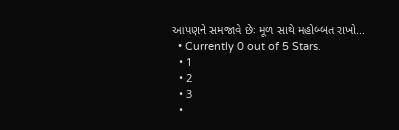આપણને સમજાવે છેઃ મૂળ સાથે મહોબ્બત રાખો...
  • Currently 0 out of 5 Stars.
  • 1
  • 2
  • 3
  •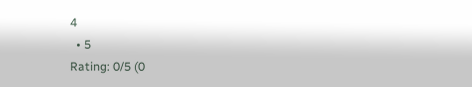4
  • 5
Rating: 0/5 (0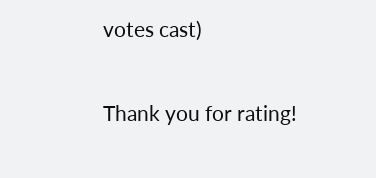votes cast)

Thank you for rating!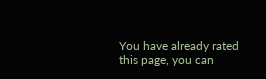You have already rated this page, you can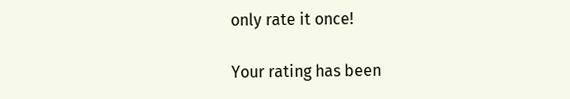only rate it once!

Your rating has been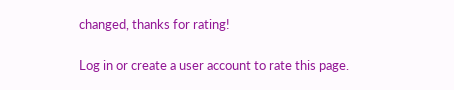changed, thanks for rating!

Log in or create a user account to rate this page.